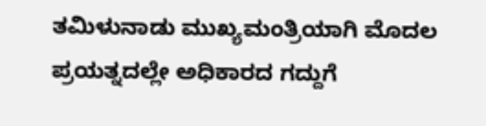ತಮಿಳುನಾಡು ಮುಖ್ಯಮಂತ್ರಿಯಾಗಿ ಮೊದಲ ಪ್ರಯತ್ನದಲ್ಲೇ ಅಧಿಕಾರದ ಗದ್ದುಗೆ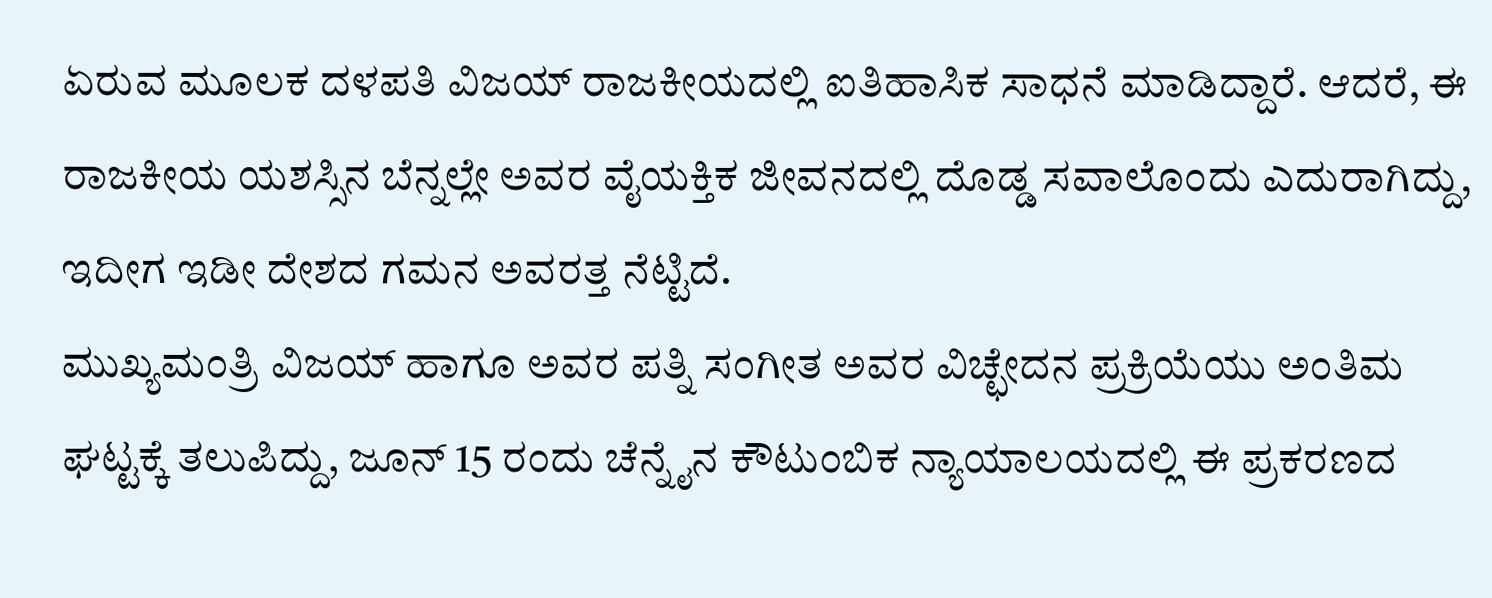ಏರುವ ಮೂಲಕ ದಳಪತಿ ವಿಜಯ್ ರಾಜಕೀಯದಲ್ಲಿ ಐತಿಹಾಸಿಕ ಸಾಧನೆ ಮಾಡಿದ್ದಾರೆ. ಆದರೆ, ಈ ರಾಜಕೀಯ ಯಶಸ್ಸಿನ ಬೆನ್ನಲ್ಲೇ ಅವರ ವೈಯಕ್ತಿಕ ಜೀವನದಲ್ಲಿ ದೊಡ್ಡ ಸವಾಲೊಂದು ಎದುರಾಗಿದ್ದು, ಇದೀಗ ಇಡೀ ದೇಶದ ಗಮನ ಅವರತ್ತ ನೆಟ್ಟಿದೆ.
ಮುಖ್ಯಮಂತ್ರಿ ವಿಜಯ್ ಹಾಗೂ ಅವರ ಪತ್ನಿ ಸಂಗೀತ ಅವರ ವಿಚ್ಛೇದನ ಪ್ರಕ್ರಿಯೆಯು ಅಂತಿಮ ಘಟ್ಟಕ್ಕೆ ತಲುಪಿದ್ದು, ಜೂನ್ 15 ರಂದು ಚೆನ್ನೈನ ಕೌಟುಂಬಿಕ ನ್ಯಾಯಾಲಯದಲ್ಲಿ ಈ ಪ್ರಕರಣದ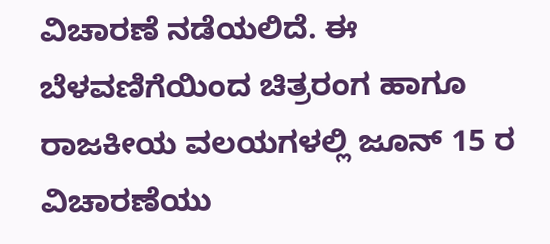ವಿಚಾರಣೆ ನಡೆಯಲಿದೆ. ಈ ಬೆಳವಣಿಗೆಯಿಂದ ಚಿತ್ರರಂಗ ಹಾಗೂ ರಾಜಕೀಯ ವಲಯಗಳಲ್ಲಿ ಜೂನ್ 15 ರ ವಿಚಾರಣೆಯು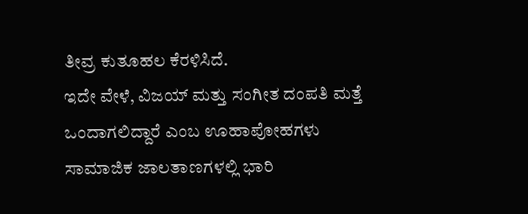ತೀವ್ರ ಕುತೂಹಲ ಕೆರಳಿಸಿದೆ.
ಇದೇ ವೇಳೆ, ವಿಜಯ್ ಮತ್ತು ಸಂಗೀತ ದಂಪತಿ ಮತ್ತೆ ಒಂದಾಗಲಿದ್ದಾರೆ ಎಂಬ ಊಹಾಪೋಹಗಳು ಸಾಮಾಜಿಕ ಜಾಲತಾಣಗಳಲ್ಲಿ ಭಾರಿ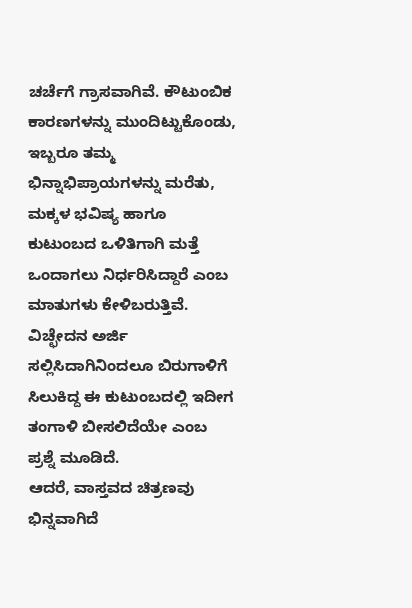ಚರ್ಚೆಗೆ ಗ್ರಾಸವಾಗಿವೆ. ಕೌಟುಂಬಿಕ ಕಾರಣಗಳನ್ನು ಮುಂದಿಟ್ಟುಕೊಂಡು, ಇಬ್ಬರೂ ತಮ್ಮ ಭಿನ್ನಾಭಿಪ್ರಾಯಗಳನ್ನು ಮರೆತು, ಮಕ್ಕಳ ಭವಿಷ್ಯ ಹಾಗೂ ಕುಟುಂಬದ ಒಳಿತಿಗಾಗಿ ಮತ್ತೆ ಒಂದಾಗಲು ನಿರ್ಧರಿಸಿದ್ದಾರೆ ಎಂಬ ಮಾತುಗಳು ಕೇಳಿಬರುತ್ತಿವೆ. ವಿಚ್ಛೇದನ ಅರ್ಜಿ ಸಲ್ಲಿಸಿದಾಗಿನಿಂದಲೂ ಬಿರುಗಾಳಿಗೆ ಸಿಲುಕಿದ್ದ ಈ ಕುಟುಂಬದಲ್ಲಿ ಇದೀಗ ತಂಗಾಳಿ ಬೀಸಲಿದೆಯೇ ಎಂಬ ಪ್ರಶ್ನೆ ಮೂಡಿದೆ.
ಆದರೆ, ವಾಸ್ತವದ ಚಿತ್ರಣವು ಭಿನ್ನವಾಗಿದೆ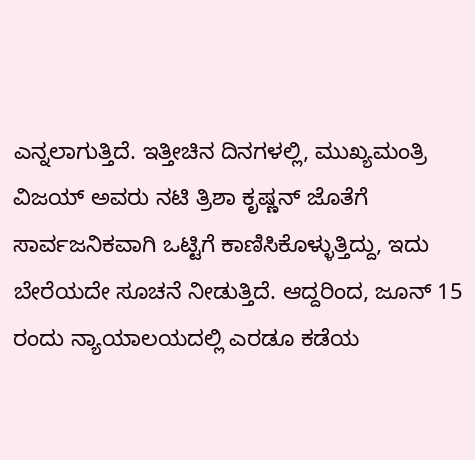ಎನ್ನಲಾಗುತ್ತಿದೆ. ಇತ್ತೀಚಿನ ದಿನಗಳಲ್ಲಿ, ಮುಖ್ಯಮಂತ್ರಿ ವಿಜಯ್ ಅವರು ನಟಿ ತ್ರಿಶಾ ಕೃಷ್ಣನ್ ಜೊತೆಗೆ ಸಾರ್ವಜನಿಕವಾಗಿ ಒಟ್ಟಿಗೆ ಕಾಣಿಸಿಕೊಳ್ಳುತ್ತಿದ್ದು, ಇದು ಬೇರೆಯದೇ ಸೂಚನೆ ನೀಡುತ್ತಿದೆ. ಆದ್ದರಿಂದ, ಜೂನ್ 15 ರಂದು ನ್ಯಾಯಾಲಯದಲ್ಲಿ ಎರಡೂ ಕಡೆಯ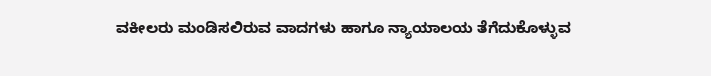ವಕೀಲರು ಮಂಡಿಸಲಿರುವ ವಾದಗಳು ಹಾಗೂ ನ್ಯಾಯಾಲಯ ತೆಗೆದುಕೊಳ್ಳುವ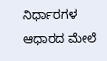ನಿರ್ಧಾರಗಳ ಆಧಾರದ ಮೇಲೆ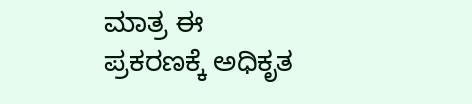ಮಾತ್ರ ಈ ಪ್ರಕರಣಕ್ಕೆ ಅಧಿಕೃತ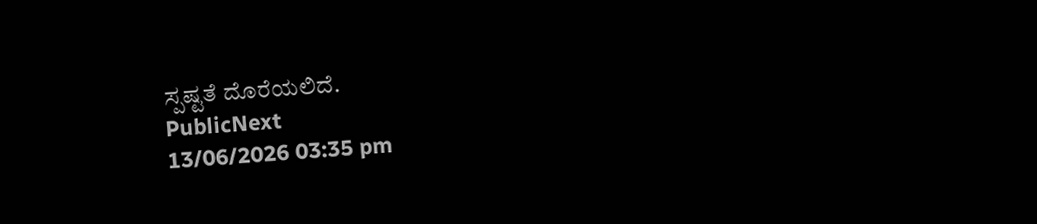ಸ್ಪಷ್ಟತೆ ದೊರೆಯಲಿದೆ.
PublicNext
13/06/2026 03:35 pm